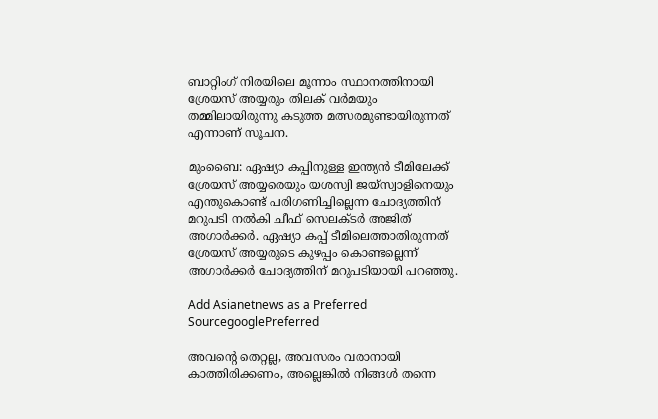ബാറ്റിംഗ് നിരയിലെ മൂന്നാം സ്ഥാനത്തിനായി ശ്രേയസ് അയ്യരും തിലക് വര്‍മയും തമ്മിലായിരുന്നു കടുത്ത മത്സരമുണ്ടായിരുന്നത് എന്നാണ് സൂചന.

മുംബൈ: ഏഷ്യാ കപ്പിനുള്ള ഇന്ത്യൻ ടീമിലേക്ക് ശ്രേയസ് അയ്യരെയും യശസ്വി ജയ്സ്വാളിനെയും എന്തുകൊണ്ട് പരിഗണിച്ചില്ലെന്ന ചോദ്യത്തിന് മറുപടി നല്‍കി ചീഫ് സെലക്ടര്‍ അജിത് അഗാര്‍ക്കര്‍. ഏഷ്യാ കപ്പ് ടീമിലെത്താതിരുന്നത് ശ്രേയസ് അയ്യരുടെ കുഴപ്പം കൊണ്ടല്ലെന്ന് അഗാര്‍ക്കര്‍ ചോദ്യത്തിന് മറുപടിയായി പറഞ്ഞു.

Add Asianetnews as a Preferred SourcegooglePreferred

അവന്‍റെ തെറ്റല്ല, അവസരം വരാനായി കാത്തിരിക്കണം, അല്ലെങ്കില്‍ നിങ്ങള്‍ തന്നെ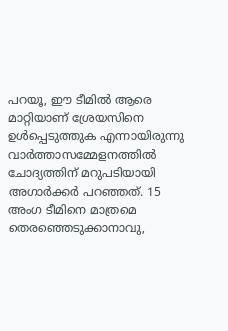പറയൂ, ഈ ടീമില്‍ ആരെ മാറ്റിയാണ് ശ്രേയസിനെ ഉള്‍പ്പെടുത്തുക എന്നായിരുന്നു വാര്‍ത്താസമ്മേളനത്തില്‍ ചോദ്യത്തിന് മറുപടിയായി അഗാര്‍ക്കര്‍ പറഞ്ഞത്. 15 അംഗ ടീമിനെ മാത്രമെ തെരഞ്ഞെടുക്കാനാവു,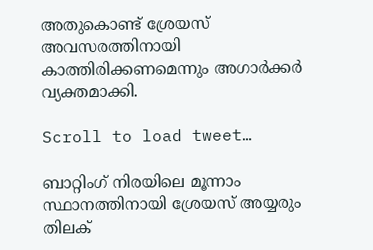അതുകൊണ്ട് ശ്രേയസ് അവസരത്തിനായി കാത്തിരിക്കണമെന്നും അഗാര്‍ക്കര്‍ വ്യക്തമാക്കി.

Scroll to load tweet…

ബാറ്റിംഗ് നിരയിലെ മൂന്നാം സ്ഥാനത്തിനായി ശ്രേയസ് അയ്യരും തിലക്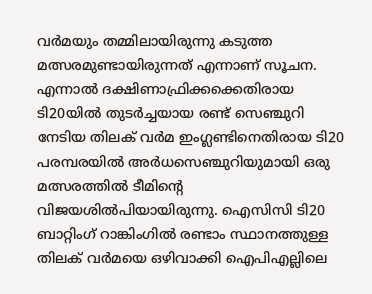വര്‍മയും തമ്മിലായിരുന്നു കടുത്ത മത്സരമുണ്ടായിരുന്നത് എന്നാണ് സൂചന. എന്നാല്‍ ദക്ഷിണാഫ്രിക്കക്കെതിരായ ടി20യില്‍ തുടര്‍ച്ചയായ രണ്ട് സെഞ്ചുറി നേടിയ തിലക് വര്‍മ ഇംഗ്ലണ്ടിനെതിരായ ടി20 പരമ്പരയില്‍ അര്‍ധസെഞ്ചുറിയുമായി ഒരു മത്സരത്തില്‍ ടീമിന്‍റെ വിജയശില്‍പിയായിരുന്നു. ഐസിസി ടി20 ബാറ്റിംഗ് റാങ്കിംഗില്‍ രണ്ടാം സ്ഥാനത്തുള്ള തിലക് വര്‍മയെ ഒഴിവാക്കി ഐപിഎല്ലിലെ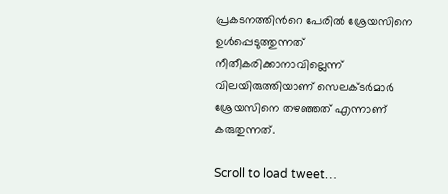പ്രകടനത്തിന്‍റെ പേരില്‍ ശ്രേയസിനെ ഉള്‍പ്പെടുത്തുന്നത് നീതീകരിക്കാനാവില്ലെന്ന് വിലയിരുത്തിയാണ് സെലക്ടര്‍മാര്‍ ശ്രേയസിനെ തഴഞ്ഞത് എന്നാണ് കരുതുന്നത്.

Scroll to load tweet…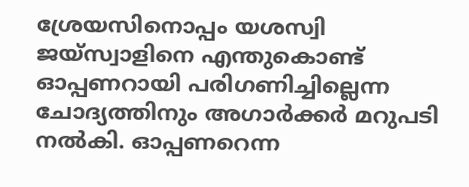ശ്രേയസിനൊപ്പം യശസ്വി ജയ്സ്വാളിനെ എന്തുകൊണ്ട് ഓപ്പണറായി പരിഗണിച്ചില്ലെന്ന ചോദ്യത്തിനും അഗാര്‍ക്കര്‍ മറുപടി നല്‍കി. ഓപ്പണറെന്ന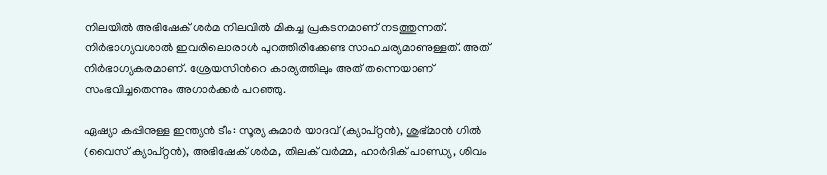നിലയില്‍ അഭിഷേക് ശര്‍മ നിലവില്‍ മികച്ച പ്രകടനമാണ് നടത്തുന്നത്. നിര്‍ഭാഗ്യവശാല്‍ ഇവരിലൊരാള്‍ പുറത്തിരിക്കേണ്ട സാഹചര്യമാണുള്ളത്. അത് നിര്‍ഭാഗ്യകരമാണ്. ശ്രേയസിന്‍റെ കാര്യത്തിലും അത് തന്നെയാണ് സംഭവിച്ചതെന്നും അഗാര്‍ക്കര്‍ പറഞ്ഞു.

ഏഷ്യാ കപ്പിനുള്ള ഇന്ത്യൻ ടീം: സൂര്യ കുമാർ യാദവ് (ക്യാപ്റ്റൻ), ശുഭ്മാൻ ഗിൽ (വൈസ് ക്യാപ്റ്റൻ), അഭിഷേക് ശർമ, തിലക് വർമ്മ, ഹാർദിക് പാണ്ഡ്യ, ശിവം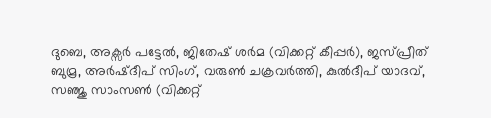ദുബെ, അക്സർ പട്ടേൽ, ജിതേഷ് ശർമ (വിക്കറ്റ് കീപ്പര്‍), ജസ്പ്രീത് ബുമ്ര, അർഷ്ദീപ് സിംഗ്, വരുൺ ചക്രവർത്തി, കുൽദീപ് യാദവ്, സഞ്ജു സാംസൺ (വിക്കറ്റ്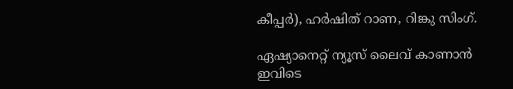കീപ്പര്‍), ഹർഷിത് റാണ, റിങ്കു സിംഗ്.

ഏഷ്യാനെറ്റ് ന്യൂസ് ലൈവ് കാണാന്‍ ഇവിടെ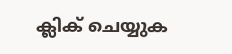ക്ലിക് ചെയ്യുക